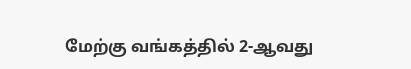மேற்கு வங்கத்தில் 2-ஆவது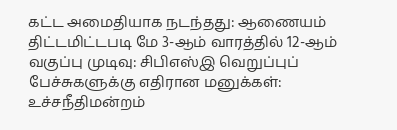கட்ட அமைதியாக நடந்தது: ஆணையம் திட்டமிட்டபடி மே 3-ஆம் வாரத்தில் 12-ஆம் வகுப்பு முடிவு: சிபிஎஸ்இ வெறுப்புப் பேச்சுகளுக்கு எதிரான மனுக்கள்: உச்சநீதிமன்றம்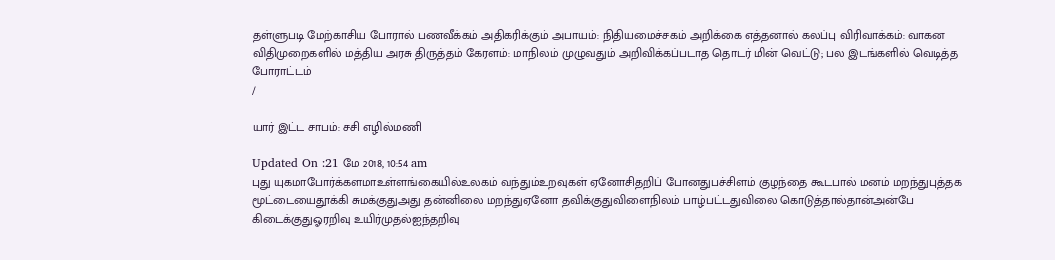தள்ளுபடி மேற்காசிய போரால் பணவீக்கம் அதிகரிக்கும் அபாயம்: நிதியமைச்சகம் அறிக்கை எத்தனால் கலப்பு விரிவாக்கம்: வாகன விதிமுறைகளில் மத்திய அரசு திருத்தம் கேரளம்: மாநிலம் முழுவதும் அறிவிக்கப்படாத தொடர் மின் வெட்டு; பல இடங்களில் வெடித்த போராட்டம்
/

யார் இட்ட சாபம்: சசி எழில்மணி

Updated On :21 மே 2018, 10:54 am
புது யுகமாபோர்க்களமாஉள்ளங்கையில்உலகம் வந்தும்உறவுகள் ஏனோசிதறிப் போனதுபச்சிளம் குழந்தை கூடபால் மனம் மறந்துபுத்தக மூட்டையைதூக்கி சுமக்குதுஅது தன்னிலை மறந்துஏனோ தவிக்குதுவிளைநிலம் பாழ்பட்டதுவிலை கொடுத்தால்தான்அன்பே கிடைக்குதுஓரறிவு உயிர்முதல்ஐந்தறிவு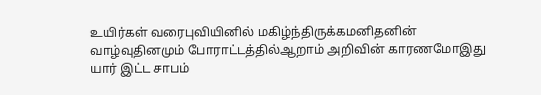உயிர்கள் வரைபுவியினில் மகிழ்ந்திருக்கமனிதனின் வாழ்வுதினமும் போராட்டத்தில்ஆறாம் அறிவின் காரணமோஇது யார் இட்ட சாபம்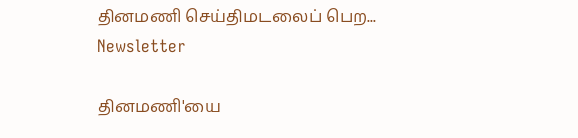தினமணி செய்திமடலைப் பெற... Newsletter

தினமணி'யை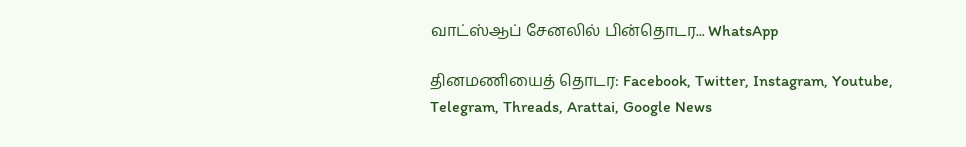வாட்ஸ்ஆப் சேனலில் பின்தொடர... WhatsApp

தினமணியைத் தொடர: Facebook, Twitter, Instagram, Youtube, Telegram, Threads, Arattai, Google News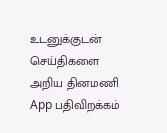உடனுக்குடன் செய்திகளை அறிய தினமணி App பதிவிறக்கம்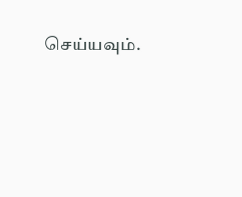செய்யவும்.